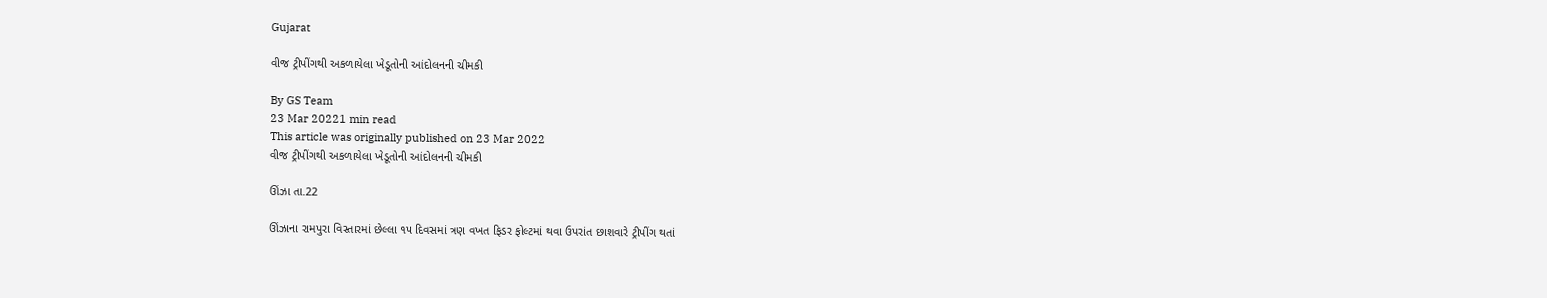Gujarat

વીજ ટ્રીપીંગથી અકળાયેલા ખેડૂતોની આંદોલનની ચીમકી

By GS Team
23 Mar 20221 min read
This article was originally published on 23 Mar 2022
વીજ ટ્રીપીંગથી અકળાયેલા ખેડૂતોની આંદોલનની ચીમકી

ઊંઝા તા.22

ઊંઝાના રામપુરા વિસ્તારમાં છેલ્લા ૧૫ દિવસમાં ત્રણ વખત ફિડર ફોલ્ટમાં થવા ઉપરાંત છાશવારે ટ્રીપીંગ થતાં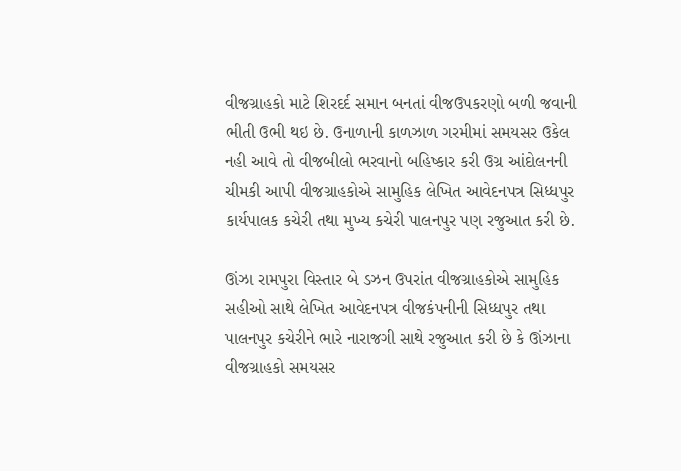વીજગ્રાહકો માટે શિરદર્દ સમાન બનતાં વીજઉપકરણો બળી જવાની ભીતી ઉભી થઇ છે. ઉનાળાની કાળઝાળ ગરમીમાં સમયસર ઉકેલ નહી આવે તો વીજબીલો ભરવાનો બહિષ્કાર કરી ઉગ્ર આંદોલનની ચીમકી આપી વીજગ્રાહકોએ સામુહિક લેખિત આવેદનપત્ર સિધ્ધપુર કાર્યપાલક કચેરી તથા મુખ્ય કચેરી પાલનપુર પણ રજુઆત કરી છે.

ઊંઝા રામપુરા વિસ્તાર બે ડઝન ઉપરાંત વીજગ્રાહકોએ સામુહિક સહીઓ સાથે લેખિત આવેદનપત્ર વીજકંપનીની સિધ્ધપુર તથા પાલનપુર કચેરીને ભારે નારાજગી સાથે રજુઆત કરી છે કે ઊંઝાના વીજગ્રાહકો સમયસર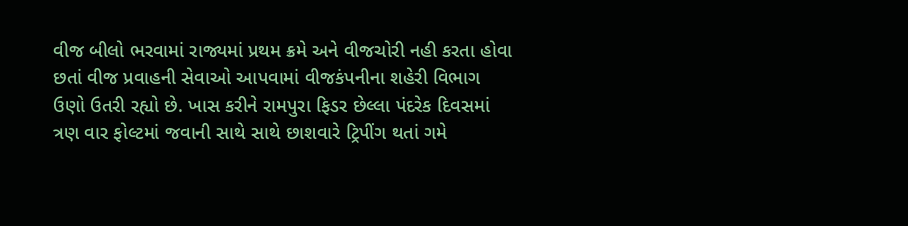વીજ બીલો ભરવામાં રાજ્યમાં પ્રથમ ક્રમે અને વીજચોરી નહી કરતા હોવા છતાં વીજ પ્રવાહની સેવાઓ આપવામાં વીજકંપનીના શહેરી વિભાગ ઉણો ઉતરી રહ્યો છે. ખાસ કરીને રામપુરા ફિડર છેલ્લા પંદરેક દિવસમાં ત્રણ વાર ફોલ્ટમાં જવાની સાથે સાથે છાશવારે ટ્રિપીંગ થતાં ગમે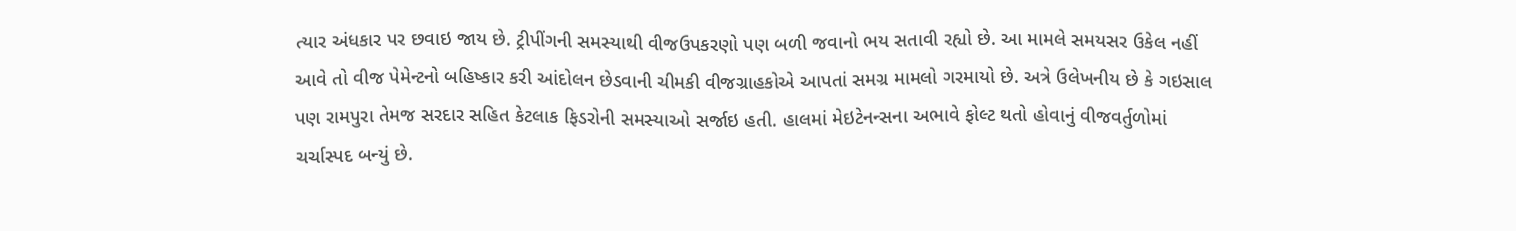ત્યાર અંધકાર પર છવાઇ જાય છે. ટ્રીપીંગની સમસ્યાથી વીજઉપકરણો પણ બળી જવાનો ભય સતાવી રહ્યો છે. આ મામલે સમયસર ઉકેલ નહીં આવે તો વીજ પેમેન્ટનો બહિષ્કાર કરી આંદોલન છેડવાની ચીમકી વીજગ્રાહકોએ આપતાં સમગ્ર મામલો ગરમાયો છે. અત્રે ઉલેખનીય છે કે ગઇસાલ પણ રામપુરા તેમજ સરદાર સહિત કેટલાક ફિડરોની સમસ્યાઓ સર્જાઇ હતી. હાલમાં મેઇટેનન્સના અભાવે ફોલ્ટ થતો હોવાનું વીજવર્તુળોમાં ચર્ચાસ્પદ બન્યું છે.